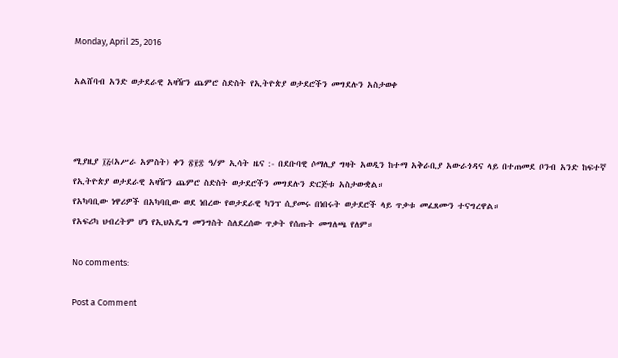Monday, April 25, 2016

አልሸባብ አንድ ወታደራዊ አዛዥን ጨምሮ ስድስት የኢትዮጵያ ወታደሮችን መግደሉን አስታወቀ



ሚያዚያ ፲፭(አሥራ አምስት) ቀን ፳፻፰ ዓ/ም ኢሳት ዜና :- በደቡባዊ ሶማሊያ ግዛት አወዲን ከተማ አቅራቢያ አውራጎዳና ላይ በተጠመደ ቦንብ አንድ ከፍተኛ የኢትዮጵያ ወታደራዊ አዛዥን ጨምሮ ስድስት ወታደሮችን መግደሉን ድርጅቱ አስታውቋል።
የአካባቢው ነዋሪዎች በአካባቢው ወደ ነበረው የወታደራዊ ካንፕ ሲያመሩ በነበሩት ወታደሮች ላይ ጥቃቱ መፈጸሙን ተናግረዋል።
የአፍሪካ ህብረትም ሆነ የኢህአዴግ መንግስት ስለደረሰው ጥቃት የሰጡት መግለጫ የለም።

No comments:

Post a Comment